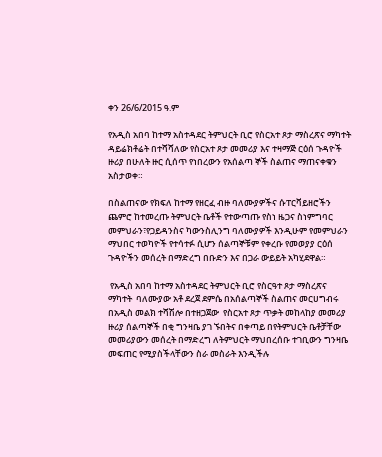ቀን 26/6/2015 ዓ.ም

የአዲስ አበባ ከተማ አስተዳደር ትምህርት ቢሮ የስርአተ ጾታ ማስረጽና ማካተት ዳይሬክቶሬት በተሻሻለው የስርአተ ጾታ መመሪያ እና ተዛማጅ ርዕሰ ጉዳዮች ዙሪያ በሁለት ዙር ሲሰጥ የነበረውን የአሰልጣ ኞች ስልጠና ማጠናቀቁን አስታወቀ።

በስልጠናው የክፍለ ከተማ የዘርፈ ብዙ ባለሙያዎችና ሱፐርቫይዘሮችን ጨምሮ ከተመረጡ ትምህርት ቤቶች የተውጣጡ የስነ ዜጋና ስነምግባር መምህራን፣የጋይዳንስና ካውንስሊንግ ባለሙያዎች እንዲሁም የመምህራን ማህበር ተወካዮች የተሳተፉ ሲሆን ሰልጣኞቹም የቀረቡ የመወያያ ርዕሰ ጉዳዮችን መሰረት በማድረግ በቡድን እና በጋራ ውይይት አካሂደዋል።

 የአዲስ አበባ ከተማ አስተዳደር ትምህርት ቢሮ የስርዓተ ጾታ ማስረጽና ማካተት  ባለሙያው አቶ ደረጀ ደምሴ በአሰልጣኞች ስልጠና መርሀግብሩ  በአዲስ መልክ ተሻሽሎ በተዘጋጀው  የስርአተ ጾታ ጥቃት መከላከያ መመሪያ ዙሪያ ሰልጣኞች በቂ ግንዛቤ ያገ ኙበትና በቀጣይ በየትምህርት ቤቶቻቸው መመሪያውን መሰረት በማድረግ ለትምህርት ማህበረሰቡ ተገቢውን ግንዛቤ መፍጠር የሚያስችላቸውን ስራ መስራት እንዲችሉ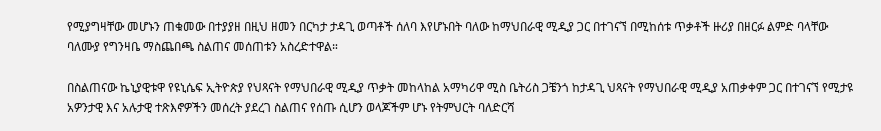የሚያግዛቸው መሆኑን ጠቁመው በተያያዘ በዚህ ዘመን በርካታ ታዳጊ ወጣቶች ሰለባ እየሆኑበት ባለው ከማህበራዊ ሚዲያ ጋር በተገናኘ በሚከሰቱ ጥቃቶች ዙሪያ በዘርፉ ልምድ ባላቸው ባለሙያ የግንዛቤ ማስጨበጫ ስልጠና መሰጠቱን አስረድተዋል።

በስልጠናው ኬኒያዊቱዋ የዩኒሴፍ ኢትዮጵያ የህጻናት የማህበራዊ ሚዲያ ጥቃት መከላከል አማካሪዋ ሚስ ቤትሪስ ጋቼንጎ ከታዳጊ ህጻናት የማህበራዊ ሚዲያ አጠቃቀም ጋር በተገናኘ የሚታዩ አዎንታዊ እና አሉታዊ ተጽእኖዎችን መሰረት ያደረገ ስልጠና የሰጡ ሲሆን ወላጆችም ሆኑ የትምህርት ባለድርሻ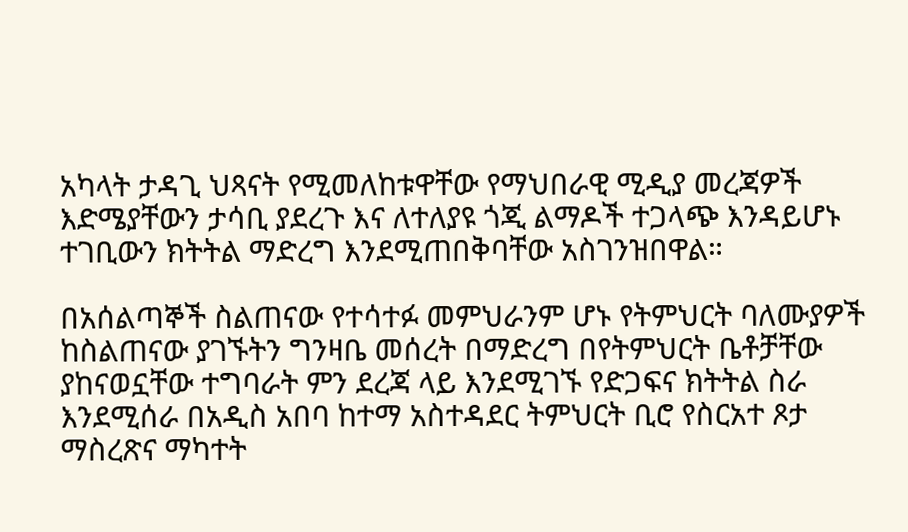አካላት ታዳጊ ህጻናት የሚመለከቱዋቸው የማህበራዊ ሚዲያ መረጃዎች እድሜያቸውን ታሳቢ ያደረጉ እና ለተለያዩ ጎጂ ልማዶች ተጋላጭ እንዳይሆኑ ተገቢውን ክትትል ማድረግ እንደሚጠበቅባቸው አስገንዝበዋል።

በአሰልጣኞች ስልጠናው የተሳተፉ መምህራንም ሆኑ የትምህርት ባለሙያዎች ከስልጠናው ያገኙትን ግንዛቤ መሰረት በማድረግ በየትምህርት ቤቶቻቸው ያከናወኗቸው ተግባራት ምን ደረጃ ላይ እንደሚገኙ የድጋፍና ክትትል ስራ እንደሚሰራ በአዲስ አበባ ከተማ አስተዳደር ትምህርት ቢሮ የስርአተ ጾታ ማስረጽና ማካተት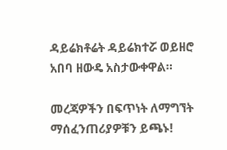ዳይሬክቶሬት ዳይሬክተሯ ወይዘሮ አበባ ዘውዴ አስታውቀዋል።

መረጃዎችን በፍጥነት ለማግኘት ማሰፈንጠሪያዎቹን ይጫኑ!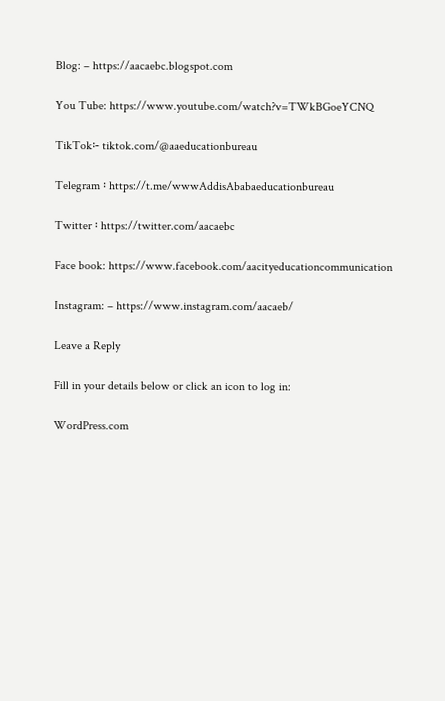Blog: – https://aacaebc.blogspot.com

You Tube: https://www.youtube.com/watch?v=TWkBGoeYCNQ

TikTok፡- tiktok.com/@aaeducationbureau

Telegram ፡ https://t.me/wwwAddisAbabaeducationbureau

Twitter ፡ https://twitter.com/aacaebc

Face book: https://www.facebook.com/aacityeducationcommunication

Instagram: – https://www.instagram.com/aacaeb/

Leave a Reply

Fill in your details below or click an icon to log in:

WordPress.com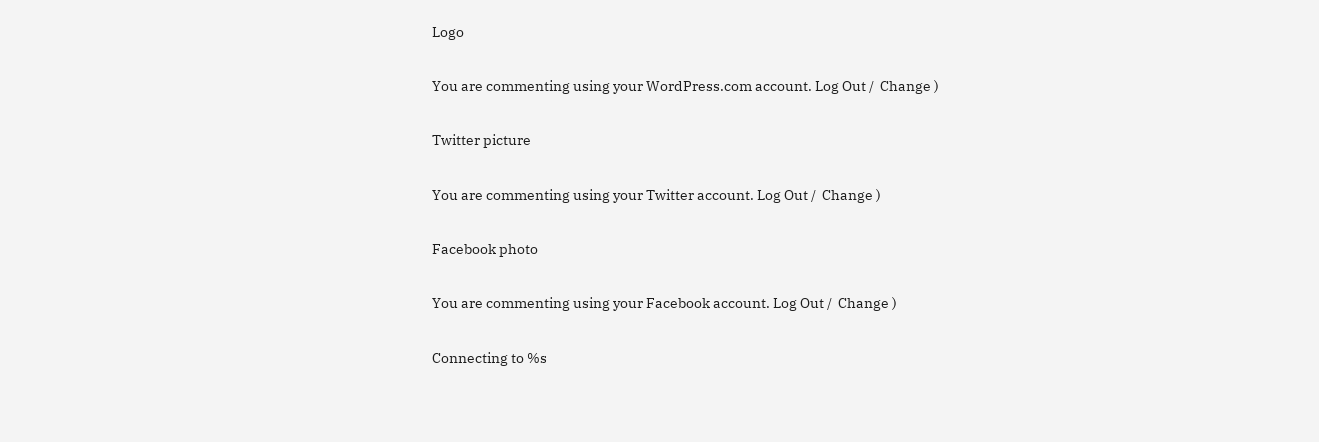Logo

You are commenting using your WordPress.com account. Log Out /  Change )

Twitter picture

You are commenting using your Twitter account. Log Out /  Change )

Facebook photo

You are commenting using your Facebook account. Log Out /  Change )

Connecting to %s